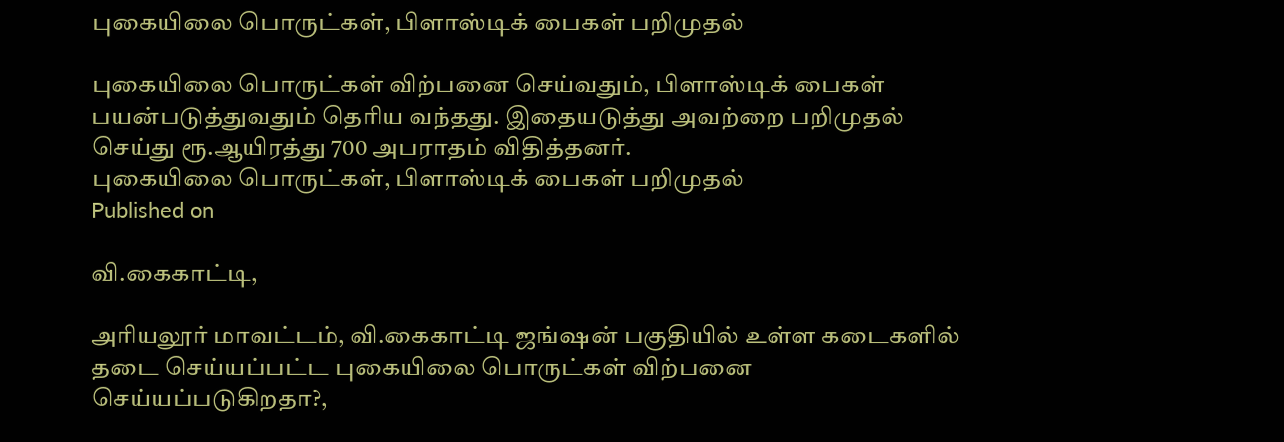புகையிலை பொருட்கள், பிளாஸ்டிக் பைகள் பறிமுதல்

புகையிலை பொருட்கள் விற்பனை செய்வதும், பிளாஸ்டிக் பைகள் பயன்படுத்துவதும் தெரிய வந்தது. இதையடுத்து அவற்றை பறிமுதல் செய்து ரூ.ஆயிரத்து 700 அபராதம் விதித்தனர்.
புகையிலை பொருட்கள், பிளாஸ்டிக் பைகள் பறிமுதல்
Published on

வி.கைகாட்டி,

அரியலூர் மாவட்டம், வி.கைகாட்டி ஜங்ஷன் பகுதியில் உள்ள கடைகளில் தடை செய்யப்பட்ட புகையிலை பொருட்கள் விற்பனை செய்யப்படுகிறதா?,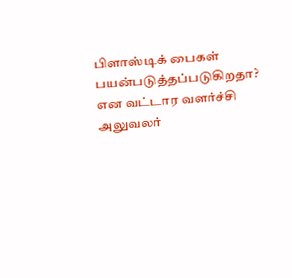பிளாஸ்டிக் பைகள் பயன்படுத்தப்படுகிறதா? என வட்டார வளர்ச்சி அலுவலர்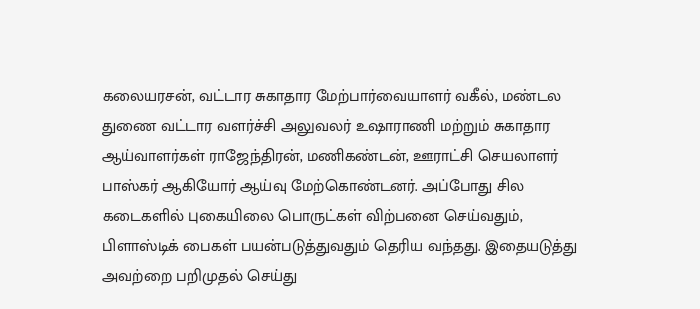கலையரசன், வட்டார சுகாதார மேற்பார்வையாளர் வகீல், மண்டல துணை வட்டார வளர்ச்சி அலுவலர் உஷாராணி மற்றும் சுகாதார ஆய்வாளர்கள் ராஜேந்திரன், மணிகண்டன், ஊராட்சி செயலாளர் பாஸ்கர் ஆகியோர் ஆய்வு மேற்கொண்டனர். அப்போது சில கடைகளில் புகையிலை பொருட்கள் விற்பனை செய்வதும், பிளாஸ்டிக் பைகள் பயன்படுத்துவதும் தெரிய வந்தது. இதையடுத்து அவற்றை பறிமுதல் செய்து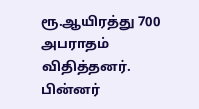ரூ.ஆயிரத்து 700 அபராதம் விதித்தனர். பின்னர்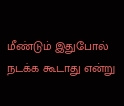மீண்டும் இதுபோல் நடக்க கூடாது என்று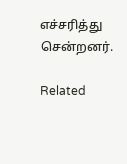எச்சரித்து சென்றனர்.

Related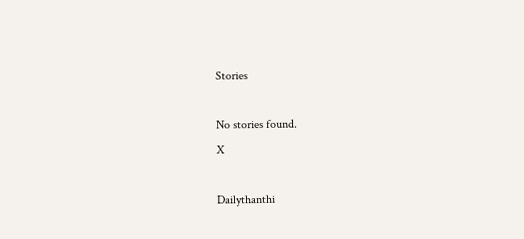Stories

No stories found.
X

Dailythanthi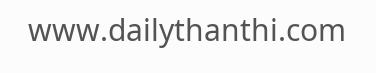www.dailythanthi.com